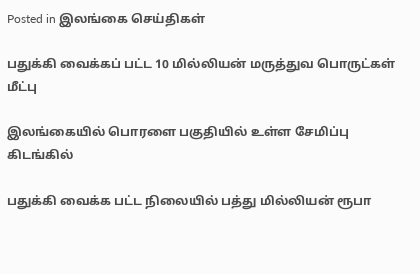Posted in இலங்கை செய்திகள்

பதுக்கி வைக்கப் பட்ட 10 மில்லியன் மருத்துவ பொருட்கள் மீட்பு

இலங்கையில் பொரளை பகுதியில் உள்ள சேமிப்பு கிடங்கில்

பதுக்கி வைக்க பட்ட நிலையில் பத்து மில்லியன் ரூபா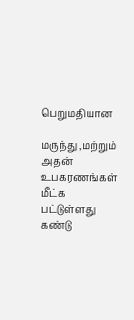பெறுமதியான

மருந்து ,மற்றும் அதன் உபகரணங்கள் மீட்க பட்டுள்ளது கண்டு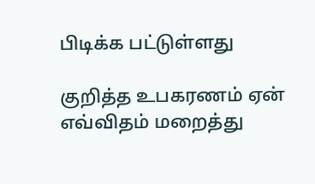பிடிக்க பட்டுள்ளது

குறித்த உபகரணம் ஏன் எவ்விதம் மறைத்து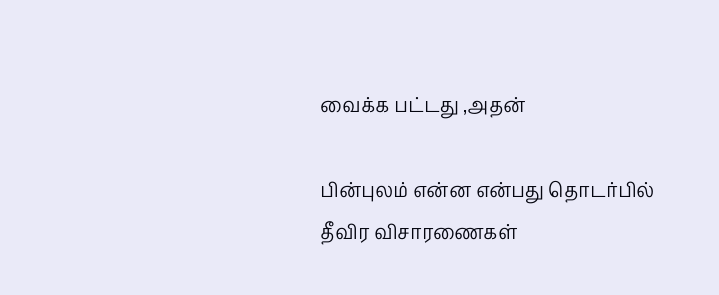வைக்க பட்டது ,அதன்

பின்புலம் என்ன என்பது தொடர்பில் தீவிர விசாரணைகள்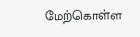மேற்கொள்ள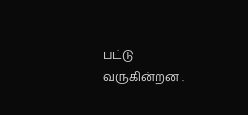பட்டு வருகின்றன .